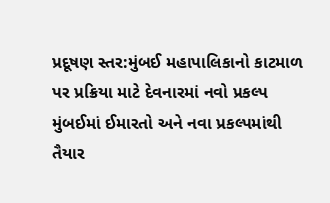પ્રદૂષણ સ્તર:મુંબઈ મહાપાલિકાનો કાટમાળ પર પ્રક્રિયા માટે દેવનારમાં નવો પ્રકલ્પ
મુંબઈમાં ઈમારતો અને નવા પ્રકલ્પમાંથી તૈયાર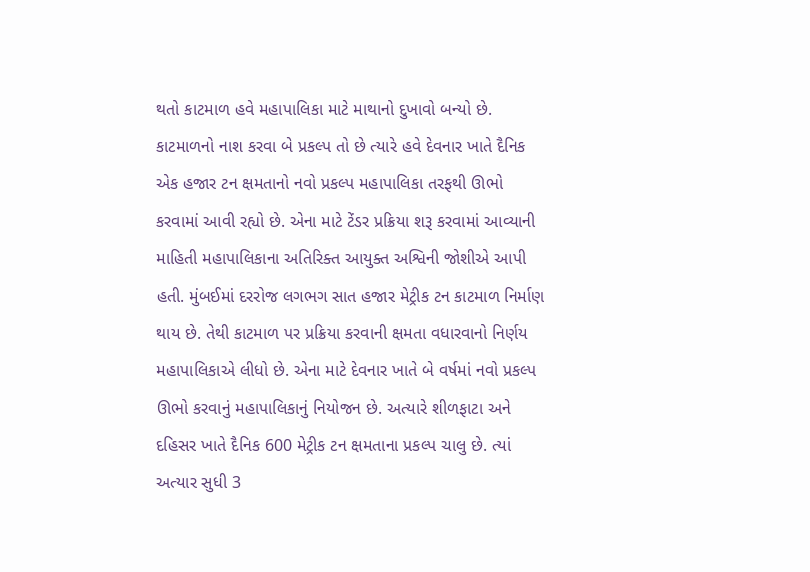થતો કાટમાળ હવે મહાપાલિકા માટે માથાનો દુખાવો બન્યો છે. કાટમાળનો નાશ કરવા બે પ્રકલ્પ તો છે ત્યારે હવે દેવનાર ખાતે દૈનિક એક હજાર ટન ક્ષમતાનો નવો પ્રકલ્પ મહાપાલિકા તરફથી ઊભો કરવામાં આવી રહ્યો છે. એના માટે ટેંડર પ્રક્રિયા શરૂ કરવામાં આવ્યાની માહિતી મહાપાલિકાના અતિરિક્ત આયુક્ત અશ્વિની જોશીએ આપી હતી. મુંબઈમાં દરરોજ લગભગ સાત હજાર મેટ્રીક ટન કાટમાળ નિર્માણ થાય છે. તેથી કાટમાળ પર પ્રક્રિયા કરવાની ક્ષમતા વધારવાનો નિર્ણય મહાપાલિકાએ લીધો છે. એના માટે દેવનાર ખાતે બે વર્ષમાં નવો પ્રકલ્પ ઊભો કરવાનું મહાપાલિકાનું નિયોજન છે. અત્યારે શીળફાટા અને દહિસર ખાતે દૈનિક 600 મેટ્રીક ટન ક્ષમતાના પ્રકલ્પ ચાલુ છે. ત્યાં અત્યાર સુધી 3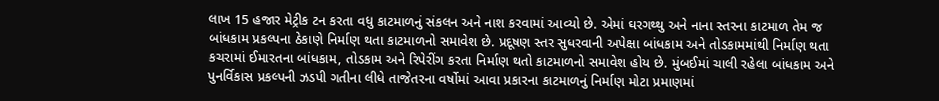લાખ 15 હજાર મેટ્રીક ટન કરતા વધુ કાટમાળનું સંકલન અને નાશ કરવામાં આવ્યો છે. એમાં ઘરગથ્થુ અને નાના સ્તરના કાટમાળ તેમ જ બાંધકામ પ્રકલ્પના ઠેકાણે નિર્માણ થતા કાટમાળનો સમાવેશ છે. પ્રદૂષણ સ્તર સુધરવાની અપેક્ષા બાંધકામ અને તોડકામમાંથી નિર્માણ થતા કચરામાં ઈમારતના બાંધકામ, તોડકામ અને રિપેરીંગ કરતા નિર્માણ થતો કાટમાળનો સમાવેશ હોય છે. મુંબઈમાં ચાલી રહેલા બાંધકામ અને પુનર્વિકાસ પ્રકલ્પની ઝડપી ગતીના લીધે તાજેતરના વર્ષોમાં આવા પ્રકારના કાટમાળનું નિર્માણ મોટા પ્રમાણમાં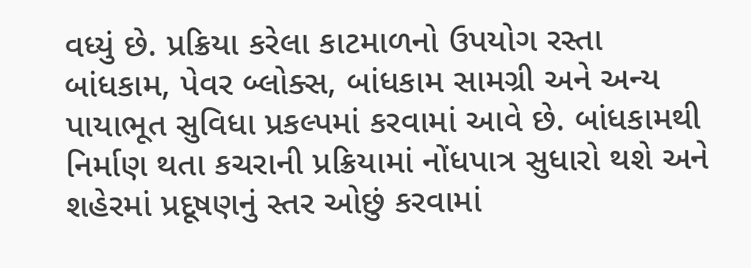વધ્યું છે. પ્રક્રિયા કરેલા કાટમાળનો ઉપયોગ રસ્તા બાંધકામ, પેવર બ્લોક્સ, બાંધકામ સામગ્રી અને અન્ય પાયાભૂત સુવિધા પ્રકલ્પમાં કરવામાં આવે છે. બાંધકામથી નિર્માણ થતા કચરાની પ્રક્રિયામાં નોંધપાત્ર સુધારો થશે અને શહેરમાં પ્રદૂષણનું સ્તર ઓછું કરવામાં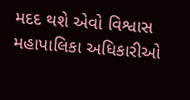મદદ થશે એવો વિશ્વાસ મહાપાલિકા અધિકારીઓ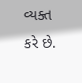વ્યક્ત કરે છે.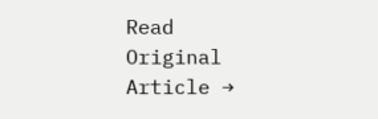Read Original Article →